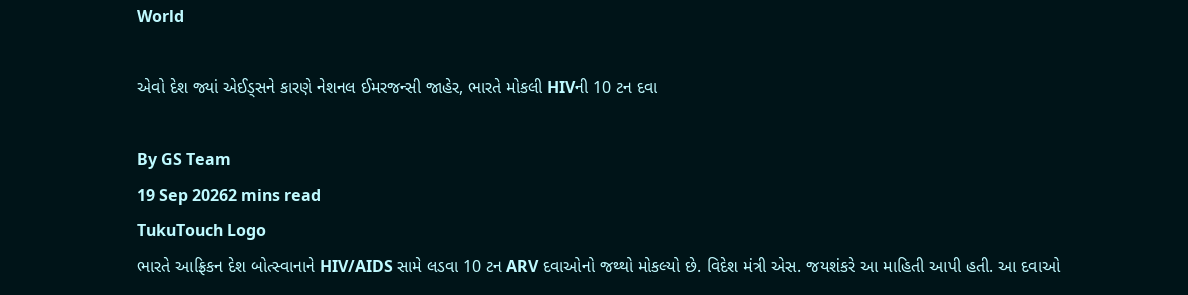World

એવો દેશ જ્યાં એઈડ્સને કારણે નેશનલ ઈમરજન્સી જાહેર, ભારતે મોકલી HIVની 10 ટન દવા

By GS Team
19 Sep 20262 mins read
TukuTouch Logo
ભારતે આફ્રિકન દેશ બોત્સ્વાનાને HIV/AIDS સામે લડવા 10 ટન ARV દવાઓનો જથ્થો મોકલ્યો છે. વિદેશ મંત્રી એસ. જયશંકરે આ માહિતી આપી હતી. આ દવાઓ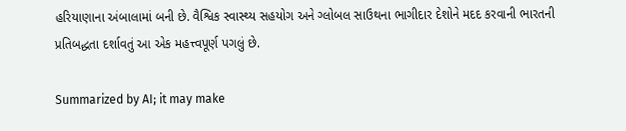હરિયાણાના અંબાલામાં બની છે. વૈશ્વિક સ્વાસ્થ્ય સહયોગ અને ગ્લોબલ સાઉથના ભાગીદાર દેશોને મદદ કરવાની ભારતની પ્રતિબદ્ધતા દર્શાવતું આ એક મહત્ત્વપૂર્ણ પગલું છે.

Summarized by AI; it may make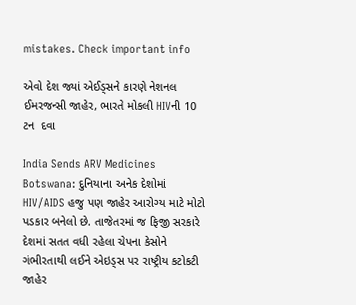mistakes. Check important info

એવો દેશ જ્યાં એઈડ્સને કારણે નેશનલ ઈમરજન્સી જાહેર, ભારતે મોકલી HIVની 10 ટન  દવા

India Sends ARV Medicines Botswana: દુનિયાના અનેક દેશોમાં HIV/AIDS હજુ પણ જાહેર આરોગ્ય માટે મોટો પડકાર બનેલો છે. તાજેતરમાં જ ફિજી સરકારે દેશમાં સતત વધી રહેલા ચેપના કેસોને ગંભીરતાથી લઈને એઇડ્સ પર રાષ્ટ્રીય કટોકટી જાહેર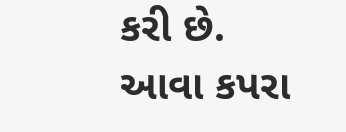કરી છે. આવા કપરા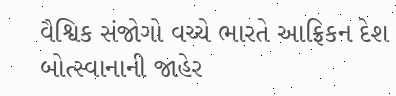વૈશ્વિક સંજોગો વચ્ચે ભારતે આફ્રિકન દેશ બોત્સ્વાનાની જાહેર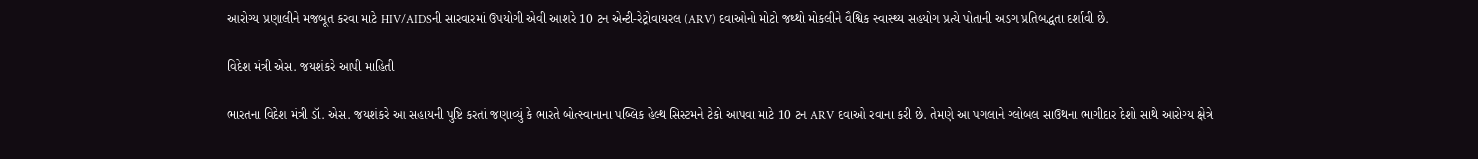આરોગ્ય પ્રણાલીને મજબૂત કરવા માટે HIV/AIDSની સારવારમાં ઉપયોગી એવી આશરે 10 ટન એન્ટી-રેટ્રોવાયરલ (ARV) દવાઓનો મોટો જથ્થો મોકલીને વૈશ્વિક સ્વાસ્થ્ય સહયોગ પ્રત્યે પોતાની અડગ પ્રતિબદ્ધતા દર્શાવી છે.

વિદેશ મંત્રી એસ. જયશંકરે આપી માહિતી

ભારતના વિદેશ મંત્રી ડૉ. એસ. જયશંકરે આ સહાયની પુષ્ટિ કરતાં જણાવ્યું કે ભારતે બોત્સ્વાનાના પબ્લિક હેલ્થ સિસ્ટમને ટેકો આપવા માટે 10 ટન ARV દવાઓ રવાના કરી છે. તેમણે આ પગલાને ગ્લોબલ સાઉથના ભાગીદાર દેશો સાથે આરોગ્ય ક્ષેત્રે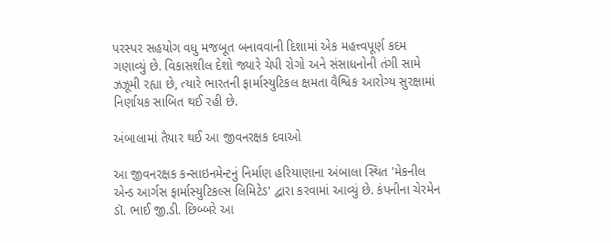પરસ્પર સહયોગ વધુ મજબૂત બનાવવાની દિશામાં એક મહત્ત્વપૂર્ણ કદમ ગણાવ્યું છે. વિકાસશીલ દેશો જ્યારે ચેપી રોગો અને સંસાધનોની તંગી સામે ઝઝૂમી રહ્યા છે, ત્યારે ભારતની ફાર્માસ્યુટિકલ ક્ષમતા વૈશ્વિક આરોગ્ય સુરક્ષામાં નિર્ણાયક સાબિત થઈ રહી છે.

અંબાલામાં તૈયાર થઈ આ જીવનરક્ષક દવાઓ

આ જીવનરક્ષક કન્સાઇનમેન્ટનું નિર્માણ હરિયાણાના અંબાલા સ્થિત 'મેકનીલ એન્ડ આર્ગસ ફાર્માસ્યુટિકલ્સ લિમિટેડ' દ્વારા કરવામાં આવ્યું છે. કંપનીના ચેરમેન ડૉ. ભાઈ જી.ડી. છિબ્બરે આ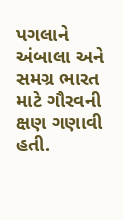પગલાને અંબાલા અને સમગ્ર ભારત માટે ગૌરવની ક્ષણ ગણાવી હતી.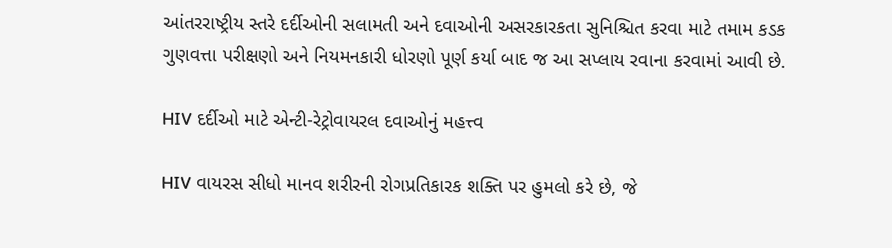આંતરરાષ્ટ્રીય સ્તરે દર્દીઓની સલામતી અને દવાઓની અસરકારકતા સુનિશ્ચિત કરવા માટે તમામ કડક ગુણવત્તા પરીક્ષણો અને નિયમનકારી ધોરણો પૂર્ણ કર્યા બાદ જ આ સપ્લાય રવાના કરવામાં આવી છે.

HIV દર્દીઓ માટે એન્ટી-રેટ્રોવાયરલ દવાઓનું મહત્ત્વ

HIV વાયરસ સીધો માનવ શરીરની રોગપ્રતિકારક શક્તિ પર હુમલો કરે છે, જે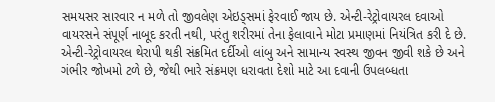સમયસર સારવાર ન મળે તો જીવલેણ એઇડ્સમાં ફેરવાઈ જાય છે. એન્ટી-રેટ્રોવાયરલ દવાઓ વાયરસને સંપૂર્ણ નાબૂદ કરતી નથી, પરંતુ શરીરમાં તેના ફેલાવાને મોટા પ્રમાણમાં નિયંત્રિત કરી દે છે. એન્ટી-રેટ્રોવાયરલ થેરાપી થકી સંક્રમિત દર્દીઓ લાંબુ અને સામાન્ય સ્વસ્થ જીવન જીવી શકે છે અને ગંભીર જોખમો ટળે છે, જેથી ભારે સંક્રમણ ધરાવતા દેશો માટે આ દવાની ઉપલબ્ધતા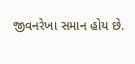જીવનરેખા સમાન હોય છે.